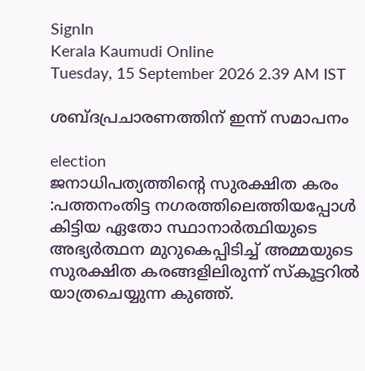SignIn
Kerala Kaumudi Online
Tuesday, 15 September 2026 2.39 AM IST

ശബ്ദപ്രചാരണത്തിന് ഇന്ന് സമാപനം

election
ജനാധിപത്യത്തിന്റെ സുരക്ഷിത കരം :പത്തനംതിട്ട നഗരത്തിലെത്തിയപ്പോൾ കിട്ടിയ ഏതോ സ്ഥാനാർത്ഥിയുടെ അഭ്യർത്ഥന മുറുകെപ്പിടിച്ച് അമ്മയുടെ സുരക്ഷിത കരങ്ങളിലിരുന്ന് സ്കൂട്ടറിൽ യാത്രചെയ്യുന്ന കുഞ്ഞ്.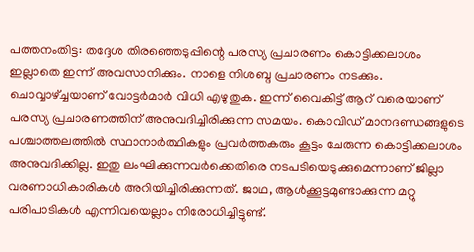പത്തനംതിട്ട: തദ്ദേശ തിരഞ്ഞെടുപ്പിന്റെ പരസ്യ പ്രചാരണം കൊട്ടിക്കലാശം ഇല്ലാതെ ഇന്ന് അവസാനിക്കും. നാളെ നിശബ്ദ പ്രചാരണം നടക്കും. ചൊവ്വാഴ്ച്ചയാണ് വോട്ടർമാർ വിധി എഴുതുക. ഇന്ന് വൈകിട്ട് ആറ് വരെയാണ് പരസ്യ പ്രചാരണത്തിന് അനുവദിച്ചിരിക്കുന്ന സമയം. കൊവിഡ് മാനദണ്ഡങ്ങളുടെ പശ്ചാത്തലത്തിൽ സ്ഥാനാർത്ഥികളും പ്രവർത്തകരും കൂട്ടം ചേരുന്ന കൊട്ടിക്കലാശം അനുവദിക്കില്ല. ഇതു ലംഘിക്കുന്നവർക്കെതിരെ നടപടിയെടുക്കുമെന്നാണ് ജില്ലാ വരണാധികാരികൾ അറിയിച്ചിരിക്കുന്നത്. ജാഥ, ആൾക്കൂട്ടമുണ്ടാക്കുന്ന മറ്റു പരിപാടികൾ എന്നിവയെല്ലാം നിരോധിച്ചിട്ടുണ്ട്.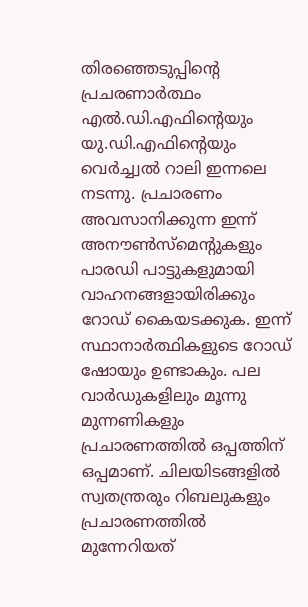തിരഞ്ഞെടുപ്പിന്റെ പ്രചരണാർത്ഥം എൽ.ഡി.എഫിന്റെയും യു.ഡി.എഫിന്റെയും വെർച്ച്വൽ റാലി ഇന്നലെ നടന്നു. പ്രചാരണം അവസാനിക്കുന്ന ഇന്ന് അനൗൺസ്‌മെന്റുകളും പാരഡി പാട്ടുകളുമായി വാഹനങ്ങളായിരിക്കും റോഡ് കൈയടക്കുക. ഇന്ന് സ്ഥാനാർത്ഥികളുടെ റോഡ് ഷോയും ഉണ്ടാകും. പല വാർഡുകളിലും മൂന്നു മുന്നണികളും പ്രചാരണത്തിൽ ഒപ്പത്തിന് ഒപ്പമാണ്. ചിലയിടങ്ങളിൽ സ്വതന്ത്രരും റിബലുകളും പ്രചാരണത്തിൽ മുന്നേറിയത്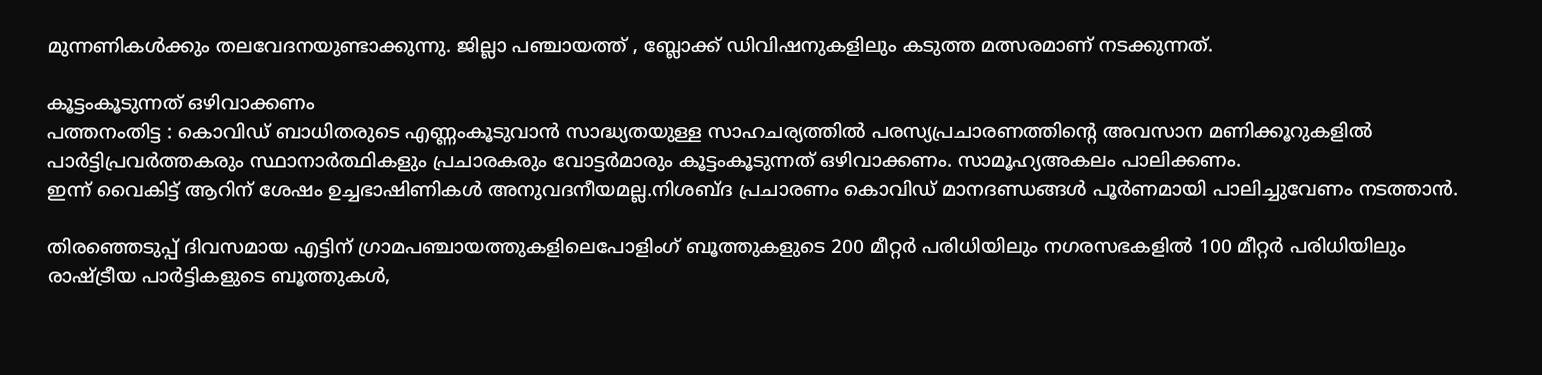മുന്നണികൾക്കും തലവേദനയുണ്ടാക്കുന്നു. ജില്ലാ പഞ്ചായത്ത് , ബ്ലോക്ക് ഡിവിഷനുകളിലും കടുത്ത മത്സരമാണ്‌ നടക്കുന്നത്.

കൂട്ടംകൂടുന്നത് ഒഴിവാക്കണം
പത്തനംതിട്ട : കൊവിഡ് ബാധിതരുടെ എണ്ണംകൂടുവാൻ സാദ്ധ്യതയുള്ള സാഹചര്യത്തിൽ പരസ്യപ്രചാരണത്തിന്റെ അവസാന മണിക്കൂറുകളിൽ പാർട്ടിപ്രവർത്തകരും സ്ഥാനാർത്ഥികളും പ്രചാരകരും വോട്ടർമാരും കൂട്ടംകൂടുന്നത് ഒഴിവാക്കണം. സാമൂഹ്യഅകലം പാലിക്കണം.
ഇന്ന് വൈകിട്ട് ആറിന്‌ ശേഷം ഉച്ചഭാഷിണികൾ അനുവദനീയമല്ല.നിശബ്ദ പ്രചാരണം കൊവിഡ് മാനദണ്ഡങ്ങൾ പൂർണമായി പാലിച്ചുവേണം നടത്താൻ.

തിരഞ്ഞെടുപ്പ് ദിവസമായ എട്ടിന് ഗ്രാമപഞ്ചായത്തുകളിലെപോളിംഗ് ബൂത്തുകളുടെ 200 മീറ്റർ പരിധിയിലും നഗരസഭകളിൽ 100 മീറ്റർ പരിധിയിലും രാഷ്ട്രീയ പാർട്ടികളുടെ ബൂത്തുകൾ,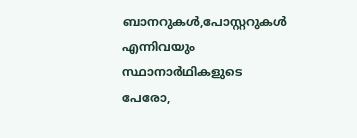ബാനറുകൾ,പോസ്റ്ററുകൾ എന്നിവയും സ്ഥാനാർഥികളുടെ പേരോ,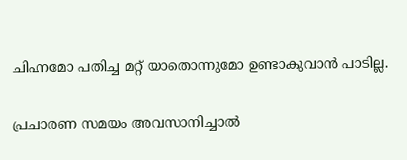ചിഹ്നമോ പതിച്ച മറ്റ് യാതൊന്നുമോ ഉണ്ടാകുവാൻ പാടില്ല.

പ്രചാരണ സമയം അവസാനിച്ചാൽ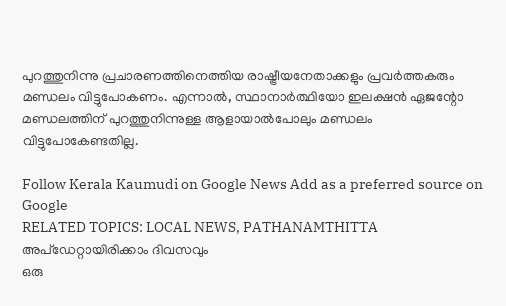പുറത്തുനിന്നു പ്രചാരണത്തിനെത്തിയ രാഷ്ട്രീയനേതാക്കളും പ്രവർത്തകരും മണ്ഡലം വിട്ടുപോകണം. എന്നാൽ, സ്ഥാനാർത്ഥിയോ ഇലക്ഷൻ ഏജന്റോ മണ്ഡലത്തിന് പുറത്തുനിന്നുള്ള ആളായാൽപോലും മണ്ഡലം വിട്ടുപോകേണ്ടതില്ല.

Follow Kerala Kaumudi on Google News Add as a preferred source on Google
RELATED TOPICS: LOCAL NEWS, PATHANAMTHITTA
അപ്ഡേറ്റായിരിക്കാം ദിവസവും
ഒരു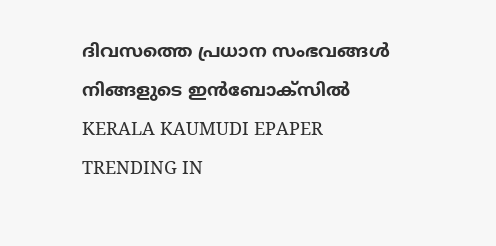ദിവസത്തെ പ്രധാന സംഭവങ്ങൾ നിങ്ങളുടെ ഇൻബോക്സിൽ
KERALA KAUMUDI EPAPER
TRENDING IN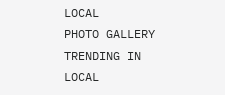LOCAL
PHOTO GALLERY
TRENDING IN LOCAL